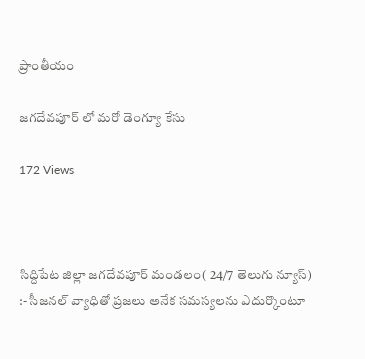ప్రాంతీయం

జగదేవపూర్ లో మరో డెంగ్యూ కేసు

172 Views



సిద్దిపేట జిల్లా జగదేవపూర్ మండలం( 24/7 తెలుగు న్యూస్) :- సీజనల్ వ్యాధితో ప్రజలు అనేక సమస్యలను ఎదుర్కొంటూ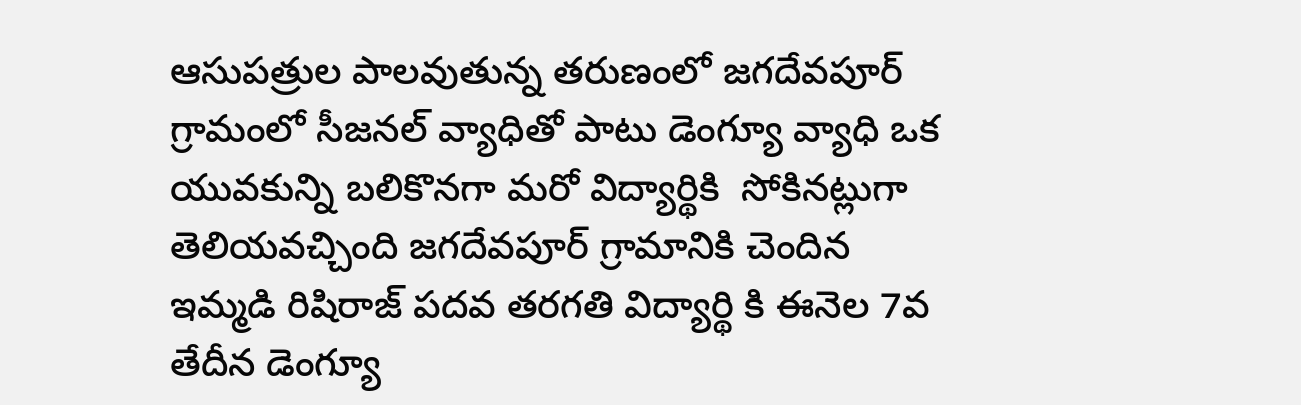ఆసుపత్రుల పాలవుతున్న తరుణంలో జగదేవపూర్ గ్రామంలో సీజనల్ వ్యాధితో పాటు డెంగ్యూ వ్యాధి ఒక యువకున్ని బలికొనగా మరో విద్యార్థికి  సోకినట్లుగా తెలియవచ్చింది జగదేవపూర్ గ్రామానికి చెందిన ఇమ్మడి రిషిరాజ్ పదవ తరగతి విద్యార్థి కి ఈనెల 7వ తేదీన డెంగ్యూ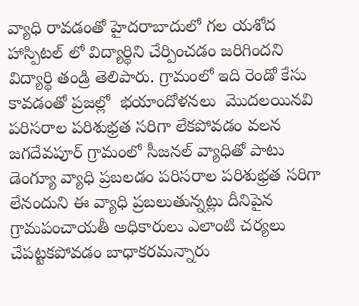వ్యాధి రావడంతో హైదరాబాదులో గల యశోద హాస్పిటల్ లో విద్యార్థిని చేర్పించడం జరిగిందని విద్యార్థి తండ్రి తెలిపారు. గ్రామంలో ఇది రెండో కేసు కావడంతో ప్రజల్లో  భయాందోళనలు  మొదలయినవి పరిసరాల పరిశుభ్రత సరిగా లేకపోవడం వలన జగదేవపూర్ గ్రామంలో సీజనల్ వ్యాధితో పాటు డెంగ్యూ వ్యాధి ప్రబలడం పరిసరాల పరిశుభ్రత సరిగా లేనందుని ఈ వ్యాధి ప్రబలుతున్నట్లు దీనిపైన గ్రామపంచాయతీ అధికారులు ఎలాంటి చర్యలు చేపట్టకపోవడం బాధాకరమన్నారు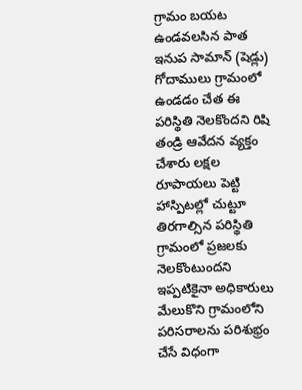గ్రామం బయట ఉండవలసిన పాత ఇనుప సామాన్ (షెడ్లు) గోదాములు గ్రామంలో ఉండడం చేత ఈ పరిస్థితి నెలకొందని రిషి తండ్రి ఆవేదన వ్యక్తం చేశారు లక్షల రూపాయలు పెట్టి హాస్పిటల్లో చుట్టూ తిరగాల్సిన పరిస్థితి గ్రామంలో ప్రజలకు నెలకొంటుందని ఇప్పటికైనా అధికారులు మేలుకొని గ్రామంలోని పరిసరాలను పరిశుభ్రం చేసే విధంగా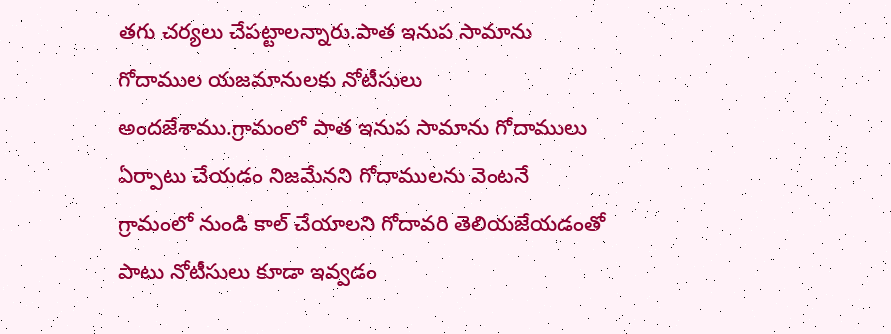తగు చర్యలు చేపట్టాలన్నారు.పాత ఇనుప సామాను గోదాముల యజమానులకు నోటీసులు అందజేశాము.గ్రామంలో పాత ఇనుప సామాను గోదాములు ఏర్పాటు చేయడం నిజమేనని గోదాములను వెంటనే గ్రామంలో నుండి కాల్ చేయాలని గోదావరి తెలియజేయడంతో పాటు నోటీసులు కూడా ఇవ్వడం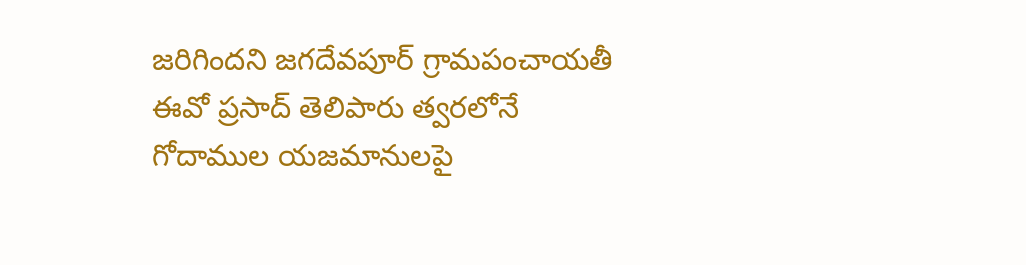జరిగిందని జగదేవపూర్ గ్రామపంచాయతీ ఈవో ప్రసాద్ తెలిపారు త్వరలోనే గోదాముల యజమానులపై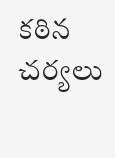కఠిన చర్యలు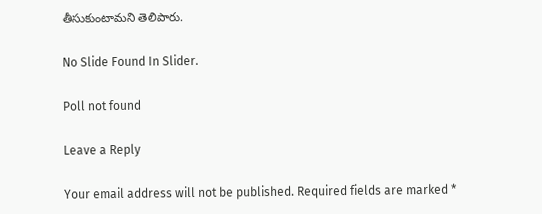తీసుకుంటామని తెలిపారు.

No Slide Found In Slider.

Poll not found

Leave a Reply

Your email address will not be published. Required fields are marked *